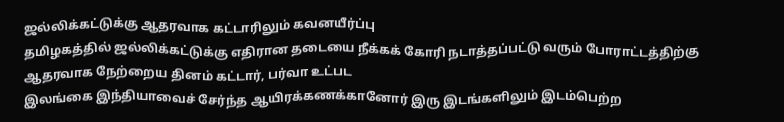ஜல்லிக்கட்டுக்கு ஆதரவாக கட்டாரிலும் கவனயீர்ப்பு
தமிழகத்தில் ஜல்லிக்கட்டுக்கு எதிரான தடையை நீக்கக் கோரி நடாத்தப்பட்டு வரும் போராட்டத்திற்கு ஆதரவாக நேற்றைய தினம் கட்டார், பர்வா உட்பட
இலங்கை இந்தியாவைச் சேர்ந்த ஆயிரக்கணக்கானோர் இரு இடங்களிலும் இடம்பெற்ற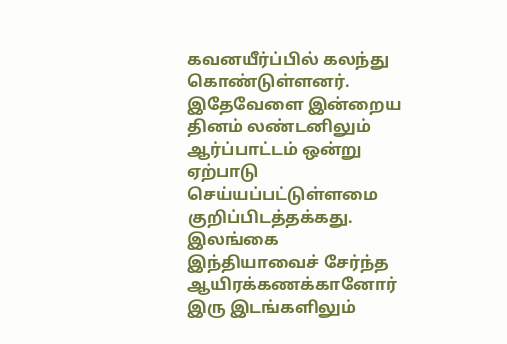கவனயீர்ப்பில் கலந்து கொண்டுள்ளனர். இதேவேளை இன்றைய தினம் லண்டனிலும் ஆர்ப்பாட்டம் ஒன்று ஏற்பாடு செய்யப்பட்டுள்ளமை குறிப்பிடத்தக்கது.
இலங்கை இந்தியாவைச் சேர்ந்த ஆயிரக்கணக்கானோர் இரு இடங்களிலும்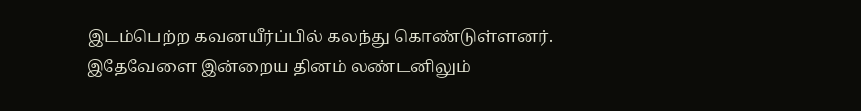இடம்பெற்ற கவனயீர்ப்பில் கலந்து கொண்டுள்ளனர். இதேவேளை இன்றைய தினம் லண்டனிலும்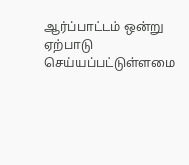ஆர்ப்பாட்டம் ஒன்று ஏற்பாடு செய்யப்பட்டுள்ளமை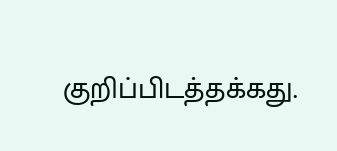குறிப்பிடத்தக்கது.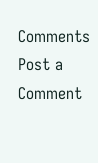Comments
Post a Comment